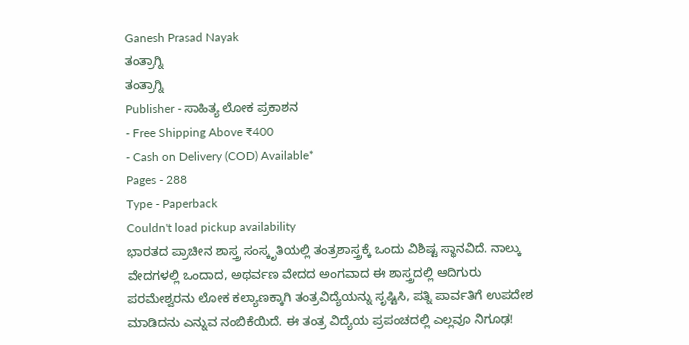Ganesh Prasad Nayak
ತಂತ್ರಾಗ್ನಿ
ತಂತ್ರಾಗ್ನಿ
Publisher - ಸಾಹಿತ್ಯ ಲೋಕ ಪ್ರಕಾಶನ
- Free Shipping Above ₹400
- Cash on Delivery (COD) Available*
Pages - 288
Type - Paperback
Couldn't load pickup availability
ಭಾರತದ ಪ್ರಾಚೀನ ಶಾಸ್ತ್ರ ಸಂಸ್ಕೃತಿಯಲ್ಲಿ ತಂತ್ರಶಾಸ್ತ್ರಕ್ಕೆ ಒಂದು ವಿಶಿಷ್ಟ ಸ್ಥಾನವಿದೆ. ನಾಲ್ಕು ವೇದಗಳಲ್ಲಿ ಒಂದಾದ, ಅಥರ್ವಣ ವೇದದ ಅಂಗವಾದ ಈ ಶಾಸ್ತ್ರದಲ್ಲಿ ಆದಿಗುರು ಪರಮೇಶ್ವರನು ಲೋಕ ಕಲ್ಯಾಣಕ್ಕಾಗಿ ತಂತ್ರವಿದ್ಯೆಯನ್ನು ಸೃಷ್ಟಿಸಿ, ಪತ್ನಿ ಪಾರ್ವತಿಗೆ ಉಪದೇಶ ಮಾಡಿದನು ಎನ್ನುವ ನಂಬಿಕೆಯಿದೆ. ಈ ತಂತ್ರ ವಿದ್ಯೆಯ ಪ್ರಪಂಚದಲ್ಲಿ ಎಲ್ಲವೂ ನಿಗೂಢ!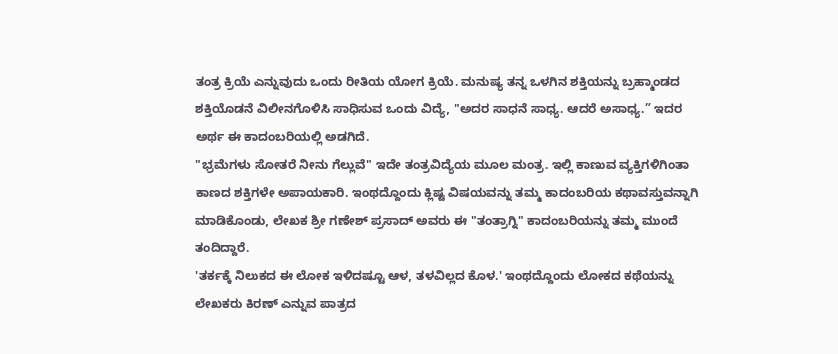ತಂತ್ರ ಕ್ರಿಯೆ ಎನ್ನುವುದು ಒಂದು ರೀತಿಯ ಯೋಗ ಕ್ರಿಯೆ. ಮನುಷ್ಯ ತನ್ನ ಒಳಗಿನ ಶಕ್ತಿಯನ್ನು ಬ್ರಹ್ಮಾಂಡದ ಶಕ್ತಿಯೊಡನೆ ವಿಲೀನಗೊಳಿಸಿ ಸಾಧಿಸುವ ಒಂದು ವಿದ್ಯೆ, "ಅದರ ಸಾಧನೆ ಸಾಧ್ಯ. ಆದರೆ ಅಸಾಧ್ಯ.” ಇದರ ಅರ್ಥ ಈ ಕಾದಂಬರಿಯಲ್ಲಿ ಅಡಗಿದೆ.
"ಭ್ರಮೆಗಳು ಸೋತರೆ ನೀನು ಗೆಲ್ಲುವೆ" ಇದೇ ತಂತ್ರವಿದ್ಯೆಯ ಮೂಲ ಮಂತ್ರ. ಇಲ್ಲಿ ಕಾಣುವ ವ್ಯಕ್ತಿಗಳಿಗಿಂತಾ ಕಾಣದ ಶಕ್ತಿಗಳೇ ಅಪಾಯಕಾರಿ. ಇಂಥದ್ದೊಂದು ಕ್ಲಿಷ್ಟ ವಿಷಯವನ್ನು ತಮ್ಮ ಕಾದಂಬರಿಯ ಕಥಾವಸ್ತುವನ್ನಾಗಿ ಮಾಡಿಕೊಂಡು, ಲೇಖಕ ಶ್ರೀ ಗಣೇಶ್ ಪ್ರಸಾದ್ ಅವರು ಈ "ತಂತ್ರಾಗ್ನಿ" ಕಾದಂಬರಿಯನ್ನು ತಮ್ಮ ಮುಂದೆ ತಂದಿದ್ದಾರೆ.
'ತರ್ಕಕ್ಕೆ ನಿಲುಕದ ಈ ಲೋಕ ಇಳಿದಷ್ಟೂ ಆಳ, ತಳವಿಲ್ಲದ ಕೊಳ.' ಇಂಥದ್ದೊಂದು ಲೋಕದ ಕಥೆಯನ್ನು ಲೇಖಕರು ಕಿರಣ್ ಎನ್ನುವ ಪಾತ್ರದ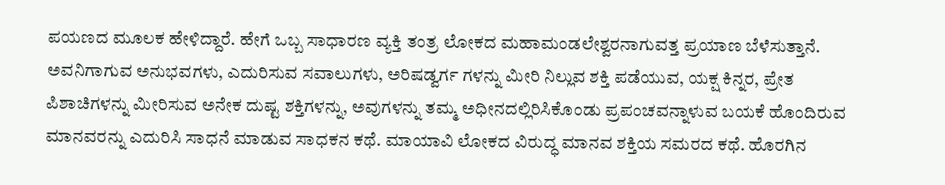ಪಯಣದ ಮೂಲಕ ಹೇಳಿದ್ದಾರೆ. ಹೇಗೆ ಒಬ್ಬ ಸಾಧಾರಣ ವ್ಯಕ್ತಿ ತಂತ್ರ ಲೋಕದ ಮಹಾಮಂಡಲೇಶ್ವರನಾಗುವತ್ತ ಪ್ರಯಾಣ ಬೆಳೆಸುತ್ತಾನೆ. ಅವನಿಗಾಗುವ ಅನುಭವಗಳು, ಎದುರಿಸುವ ಸವಾಲುಗಳು, ಅರಿಷಡ್ವರ್ಗ ಗಳನ್ನು ಮೀರಿ ನಿಲ್ಲುವ ಶಕ್ತಿ ಪಡೆಯುವ, ಯಕ್ಷ ಕಿನ್ನರ, ಪ್ರೇತ ಪಿಶಾಚಿಗಳನ್ನು ಮೀರಿಸುವ ಅನೇಕ ದುಷ್ಟ ಶಕ್ತಿಗಳನ್ನು, ಅವುಗಳನ್ನು ತಮ್ಮ ಅಧೀನದಲ್ಲಿರಿಸಿಕೊಂಡು ಪ್ರಪಂಚವನ್ನಾಳುವ ಬಯಕೆ ಹೊಂದಿರುವ ಮಾನವರನ್ನು ಎದುರಿಸಿ ಸಾಧನೆ ಮಾಡುವ ಸಾಧಕನ ಕಥೆ. ಮಾಯಾವಿ ಲೋಕದ ವಿರುದ್ಧ ಮಾನವ ಶಕ್ತಿಯ ಸಮರದ ಕಥೆ. ಹೊರಗಿನ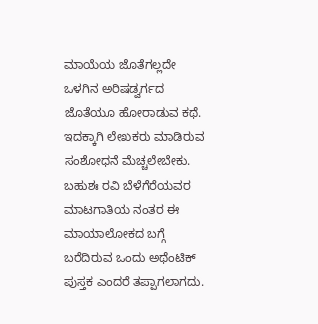ಮಾಯೆಯ ಜೊತೆಗಲ್ಲದೇ ಒಳಗಿನ ಅರಿಷಡ್ವರ್ಗದ ಜೊತೆಯೂ ಹೋರಾಡುವ ಕಥೆ.
ಇದಕ್ಕಾಗಿ ಲೇಖಕರು ಮಾಡಿರುವ ಸಂಶೋಧನೆ ಮೆಚ್ಚಲೇಬೇಕು. ಬಹುಶಃ ರವಿ ಬೆಳೆಗೆರೆಯವರ ಮಾಟಗಾತಿಯ ನಂತರ ಈ ಮಾಯಾಲೋಕದ ಬಗ್ಗೆ ಬರೆದಿರುವ ಒಂದು ಅಥೆಂಟಿಕ್ ಪುಸ್ತಕ ಎಂದರೆ ತಪ್ಪಾಗಲಾಗದು.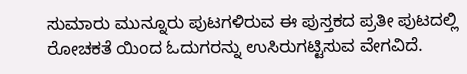ಸುಮಾರು ಮುನ್ನೂರು ಪುಟಗಳಿರುವ ಈ ಪುಸ್ತಕದ ಪ್ರತೀ ಪುಟದಲ್ಲಿ ರೋಚಕತೆ ಯಿಂದ ಓದುಗರನ್ನು ಉಸಿರುಗಟ್ಟಿಸುವ ವೇಗವಿದೆ.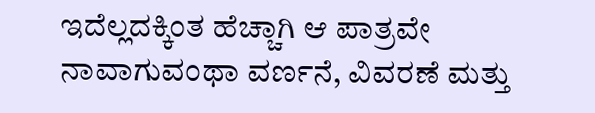ಇದೆಲ್ಲದಕ್ಕಿಂತ ಹೆಚ್ಚಾಗಿ ಆ ಪಾತ್ರವೇ ನಾವಾಗುವಂಥಾ ವರ್ಣನೆ, ವಿವರಣೆ ಮತ್ತು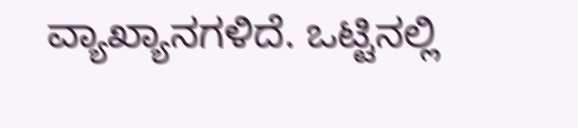ವ್ಯಾಖ್ಯಾನಗಳಿದೆ. ಒಟ್ಟಿನಲ್ಲಿ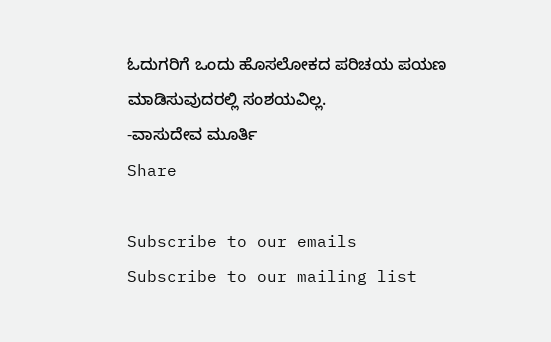ಓದುಗರಿಗೆ ಒಂದು ಹೊಸಲೋಕದ ಪರಿಚಯ ಪಯಣ ಮಾಡಿಸುವುದರಲ್ಲಿ ಸಂಶಯವಿಲ್ಲ.
-ವಾಸುದೇವ ಮೂರ್ತಿ
Share

Subscribe to our emails
Subscribe to our mailing list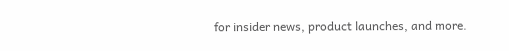for insider news, product launches, and more.